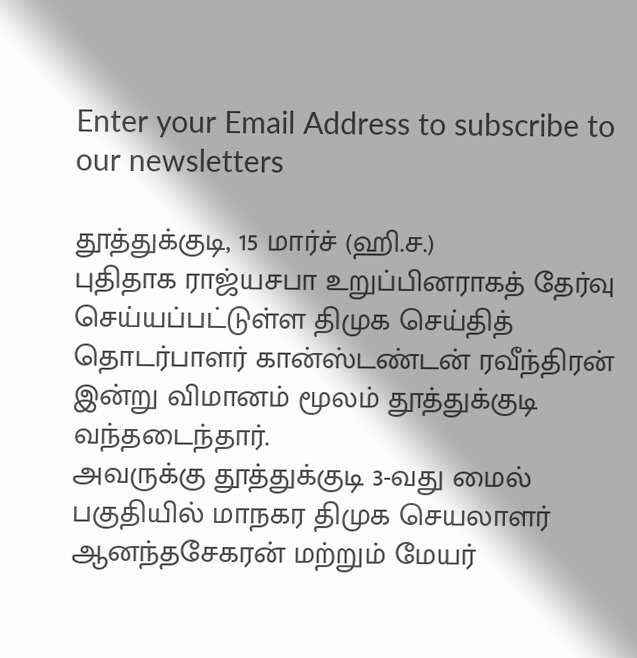Enter your Email Address to subscribe to our newsletters

தூத்துக்குடி, 15 மார்ச் (ஹி.ச.)
புதிதாக ராஜ்யசபா உறுப்பினராகத் தேர்வு செய்யப்பட்டுள்ள திமுக செய்தித் தொடர்பாளர் கான்ஸ்டண்டன் ரவீந்திரன் இன்று விமானம் மூலம் தூத்துக்குடி வந்தடைந்தார்.
அவருக்கு தூத்துக்குடி 3-வது மைல் பகுதியில் மாநகர திமுக செயலாளர் ஆனந்தசேகரன் மற்றும் மேயர்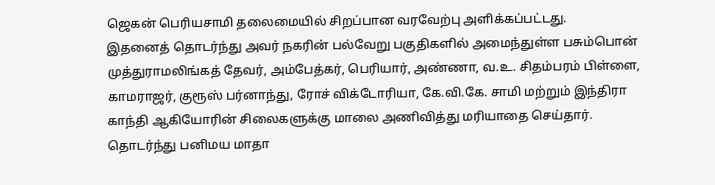ஜெகன் பெரியசாமி தலைமையில் சிறப்பான வரவேற்பு அளிக்கப்பட்டது.
இதனைத் தொடர்ந்து அவர் நகரின் பல்வேறு பகுதிகளில் அமைந்துள்ள பசும்பொன் முத்துராமலிங்கத் தேவர், அம்பேத்கர், பெரியார், அண்ணா, வ.உ. சிதம்பரம் பிள்ளை, காமராஜர், குரூஸ் பர்னாந்து, ரோச் விக்டோரியா, கே.வி.கே. சாமி மற்றும் இந்திரா காந்தி ஆகியோரின் சிலைகளுக்கு மாலை அணிவித்து மரியாதை செய்தார்.
தொடர்ந்து பனிமய மாதா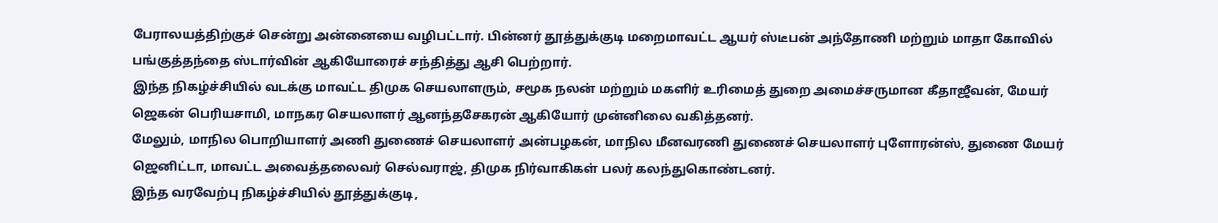பேராலயத்திற்குச் சென்று அன்னையை வழிபட்டார். பின்னர் தூத்துக்குடி மறைமாவட்ட ஆயர் ஸ்டீபன் அந்தோணி மற்றும் மாதா கோவில் பங்குத்தந்தை ஸ்டார்வின் ஆகியோரைச் சந்தித்து ஆசி பெற்றார்.
இந்த நிகழ்ச்சியில் வடக்கு மாவட்ட திமுக செயலாளரும், சமூக நலன் மற்றும் மகளிர் உரிமைத் துறை அமைச்சருமான கீதாஜீவன், மேயர் ஜெகன் பெரியசாமி, மாநகர செயலாளர் ஆனந்தசேகரன் ஆகியோர் முன்னிலை வகித்தனர்.
மேலும், மாநில பொறியாளர் அணி துணைச் செயலாளர் அன்பழகன், மாநில மீனவரணி துணைச் செயலாளர் புளோரன்ஸ், துணை மேயர் ஜெனிட்டா, மாவட்ட அவைத்தலைவர் செல்வராஜ், திமுக நிர்வாகிகள் பலர் கலந்துகொண்டனர்.
இந்த வரவேற்பு நிகழ்ச்சியில் தூத்துக்குடி,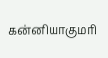கன்னியாகுமரி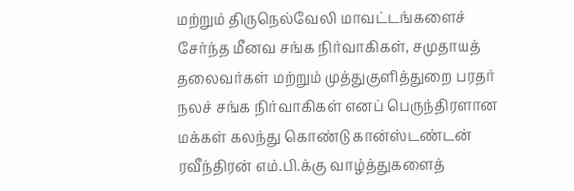மற்றும் திருநெல்வேலி மாவட்டங்களைச் சேர்ந்த மீனவ சங்க நிர்வாகிகள், சமுதாயத் தலைவர்கள் மற்றும் முத்துகுளித்துறை பரதர் நலச் சங்க நிர்வாகிகள் எனப் பெருந்திரளான மக்கள் கலந்து கொண்டு கான்ஸ்டண்டன் ரவீந்திரன் எம்.பி.க்கு வாழ்த்துகளைத்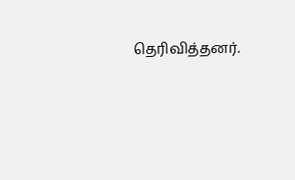தெரிவித்தனர்.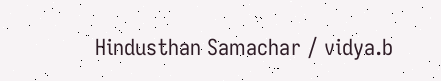Hindusthan Samachar / vidya.b